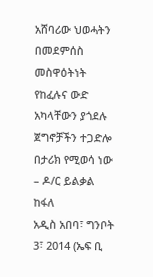አሸባሪው ህወሓትን በመደምሰስ መስዋዕትነት የከፈሉና ውድ አካላቸውን ያጎደሉ ጀግኖቻችን ተጋድሎ በታሪክ የሚወሳ ነው – ዶ/ር ይልቃል ከፋለ
አዲስ አበባ፣ ግንቦት 3፣ 2014 (ኤፍ ቢ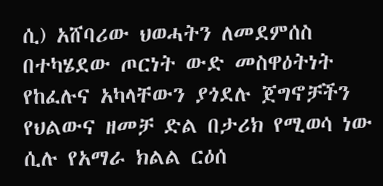ሲ) አሸባሪው ህወሓትን ለመደምሰስ በተካሄደው ጦርነት ውድ መስዋዕትነት የከፈሉና አካላቸውን ያጎደሉ ጀግኖቻችን የህልውና ዘመቻ ድል በታሪክ የሚወሳ ነው ሲሉ የአማራ ክልል ርዕሰ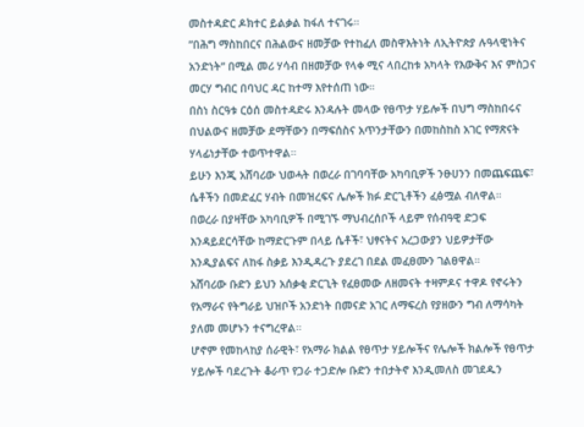መስተዳድር ዶክተር ይልቃል ከፋለ ተናገሩ።
ʺበሕግ ማስከበርና በሕልውና ዘመቻው የተከፈለ መስዋእትነት ለኢትዮጵያ ሉዓላዊነትና አንድነት” በሚል መሪ ሃሳብ በዘመቻው የላቀ ሚና ላበረከቱ አካላት የእውቅና እና ምስጋና መርሃ ግብር በባህር ዳር ከተማ እየተሰጠ ነው።
በስነ ስርዓቱ ርዕሰ መስተዳድሩ እንዳሉት መላው የፀጥታ ሃይሎች በህግ ማስከበሩና በህልውና ዘመቻው ደማቸውን በማፍሰስና አጥንታቸውን በመከስከስ አገር የማጽናት ሃላፊነታቸው ተወጥተዋል።
ይሁን እንጂ አሸባሪው ህወሓት በወረራ በገባባቸው አካባቢዎች ንፁሀንን በመጨፍጨፍ፣ ሴቶችን በመድፈር ሃብት በመዝረፍና ሌሎች ክፉ ድርጊቶችን ፈፅሟል ብለዋል።
በወረራ በያዛቸው አካባቢዎች በሚገኙ ማህብረሰቦች ላይም የሰብዓዊ ድጋፍ እንዳይደርሳቸው ከማድርጉም በላይ ሴቶች፣ ህፃናትና አረጋውያን ህይዎታቸው እንዲያልፍና ለከፋ ስቃይ እንዲዳረጉ ያደረገ በደል መፈፀሙን ገልፀዋል።
አሸባሪው ቡድን ይህን አሰቃቂ ድርጊት የፈፀመው ለዘመናት ተዛምዶና ተዋዶ የኖሩትን የአማራና የትግራይ ህዝቦች አንድነት በመናድ አገር ለማፍረስ የያዘውን ግብ ለማሳካት ያለመ መሆኑን ተናግረዋል።
ሆኖም የመከላከያ ሰራዊት፣ የአማራ ክልል የፀጥታ ሃይሎችና የሌሎች ክልሎች የፀጥታ ሃይሎች ባደረጉት ቆራጥ የጋራ ተጋድሎ ቡድን ተበታትኖ እንዲመለስ መገደዱን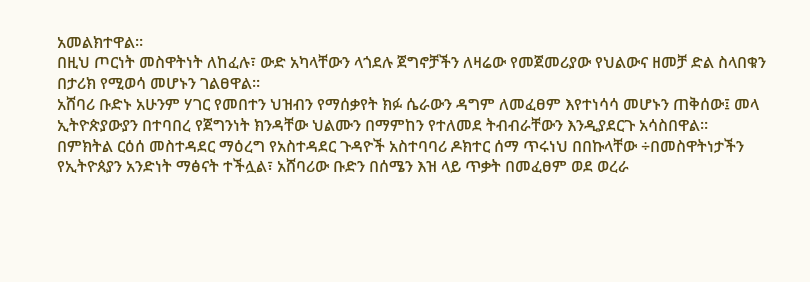አመልክተዋል።
በዚህ ጦርነት መስዋትነት ለከፈሉ፣ ውድ አካላቸውን ላጎደሉ ጀግኖቻችን ለዛሬው የመጀመሪያው የህልውና ዘመቻ ድል ስላበቁን በታሪክ የሚወሳ መሆኑን ገልፀዋል።
አሸባሪ ቡድኑ አሁንም ሃገር የመበተን ህዝብን የማሰቃየት ክፉ ሴራውን ዳግም ለመፈፀም እየተነሳሳ መሆኑን ጠቅሰው፤ መላ ኢትዮጵያውያን በተባበረ የጀግንነት ክንዳቸው ህልሙን በማምከን የተለመደ ትብብራቸውን እንዲያደርጉ አሳስበዋል።
በምክትል ርዕሰ መስተዳደር ማዕረግ የአስተዳደር ጉዳዮች አስተባባሪ ዶክተር ሰማ ጥሩነህ በበኩላቸው ÷በመስዋትነታችን የኢትዮጰያን አንድነት ማፅናት ተችሏል፣ አሸባሪው ቡድን በሰሜን እዝ ላይ ጥቃት በመፈፀም ወደ ወረራ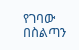የገባው በስልጣን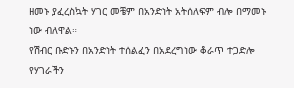ዘመኑ ያፈረስኳት ሃገር መቼም በአንድነት አትሰለፍም ብሎ በማመኑ ነው ብለዋል።
የሽብር ቡድኑን በአንድነት ተሰልፈን በአደረግነው ቆራጥ ተጋድሎ የሃገራችን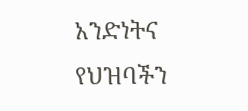አንድነትና የህዝባችን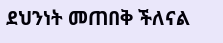ደህንነት መጠበቅ ችለናል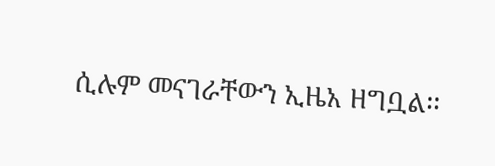ሲሉም መናገራቸውን ኢዜአ ዘግቧል፡፡